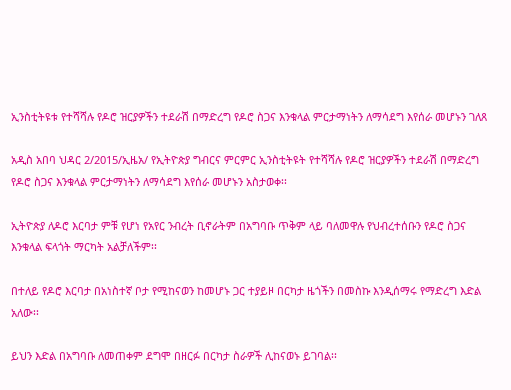ኢንስቲትዩቱ የተሻሻሉ የዶሮ ዝርያዎችን ተደራሽ በማድረግ የዶሮ ስጋና እንቁላል ምርታማነትን ለማሳደግ እየሰራ መሆኑን ገለጸ

አዲስ አበባ ህዳር 2/2015/ኢዜአ/ የኢትዮጵያ ግብርና ምርምር ኢንስቲትዩት የተሻሻሉ የዶሮ ዝርያዎችን ተደራሽ በማድረግ የዶሮ ስጋና እንቁላል ምርታማነትን ለማሳደግ እየሰራ መሆኑን አስታወቀ፡፡

ኢትዮጵያ ለዶሮ እርባታ ምቹ የሆነ የአየር ንብረት ቢኖራትም በአግባቡ ጥቅም ላይ ባለመዋሉ የህብረተሰቡን የዶሮ ስጋና እንቁላል ፍላጎት ማርካት አልቻለችም፡፡

በተለይ የዶሮ እርባታ በአነስተኛ ቦታ የሚከናወን ከመሆኑ ጋር ተያይዞ በርካታ ዜጎችን በመስኩ እንዲሰማሩ የማድረግ እድል አለው፡፡

ይህን እድል በአግባቡ ለመጠቀም ደግሞ በዘርፉ በርካታ ስራዎች ሊከናወኑ ይገባል፡፡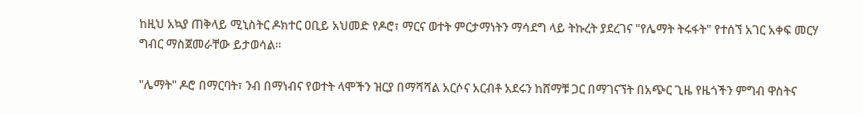ከዚህ አኳያ ጠቅላይ ሚኒስትር ዶክተር ዐቢይ አህመድ የዶሮ፣ ማርና ወተት ምርታማነትን ማሳደግ ላይ ትኩረት ያደረገና "የሌማት ትሩፋት" የተሰኘ አገር አቀፍ መርሃ ግብር ማስጀመራቸው ይታወሳል፡፡

"ሌማት" ዶሮ በማርባት፣ ንብ በማነብና የወተት ላሞችን ዝርያ በማሻሻል አርሶና አርብቶ አደሩን ከሸማቹ ጋር በማገናኘት በአጭር ጊዜ የዜጎችን ምግብ ዋስትና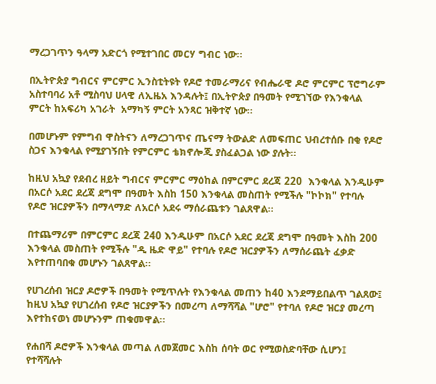ማረጋገጥን ዓላማ አድርጎ የሚተገበር መርሃ ግብር ነው፡፡

በኢትዮጵያ ግብርና ምርምር ኢንስቲትዩት የዶሮ ተመራማሪና የብሔራዊ ዶሮ ምርምር ፕሮግራም አስተባባሪ አቶ ሚስባህ ሀላዊ ለኢዜአ እንዳሉት፤ በኢትዮጵያ በዓመት የሚገኘው የእንቁላል ምርት ከአፍሪካ አገራት  አማካኝ ምርት አንጻር ዝቅተኛ ነው፡፡

በመሆኑም የምግብ ዋስትናን ለማረጋገጥና ጤናማ ትውልድ ለመፍጠር ህብረተሰቡ በቂ የዶሮ ስጋና እንቁላል የሚያገኝበት የምርምር ቴክኖሎጂ ያስፈልጋል ነው ያሉት፡፡

ከዚህ አኳያ የደብረ ዘይት ግብርና ምርምር ማዕከል በምርምር ደረጃ 220  እንቁላል እንዲሁም በአርሶ አደር ደረጃ ደግሞ በዓመት እስከ 150 እንቁላል መስጠት የሚችሉ "ኮኮክ" የተባሉ የዶሮ ዝርያዎችን በማላማድ ለአርሶ አደሩ ማሰራጨቱን ገልጸዋል፡፡

በተጨማሪም በምርምር ደረጃ 240 እንዲሁም በአርሶ አደር ደረጃ ደግሞ በዓመት እስከ 200 እንቁላል መስጠት የሚችሉ "ዲ ዜድ ዋይ" የተባሉ የዶሮ ዝርያዎችን ለማሰራጨት ፈቃድ እየተጠባበቁ መሆኑን ገልጸዋል፡፡

የሀገረሰብ ዝርያ ዶሮዎች በዓመት የሚጥሉት የእንቁላል መጠን ከ40 እንደማይበልጥ ገልጸው፤ ከዚህ አኳያ የሀገረሰብ የዶሮ ዝርያዎችን በመረጣ ለማሻሻል "ሆሮ" የተባለ የዶሮ ዝርያ መረጣ እየተከናወነ መሆኑንም ጠቁመዋል፡፡

የሐበሻ ዶሮዎች እንቁላል መጣል ለመጀመር እስከ ሰባት ወር የሚወስድባቸው ሲሆን፤ የተሻሻሉት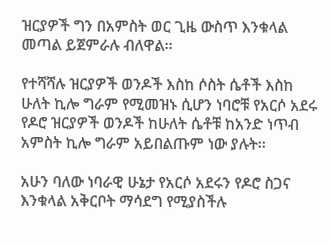ዝርያዎች ግን በአምስት ወር ጊዜ ውስጥ እንቁላል መጣል ይጀምራሉ ብለዋል፡፡

የተሻሻሉ ዝርያዎች ወንዶች እስከ ሶስት ሴቶች እስከ ሁለት ኪሎ ግራም የሚመዝኑ ሲሆን ነባሮቹ የአርሶ አደሩ የዶሮ ዝርያዎች ወንዶች ከሁለት ሴቶቹ ከአንድ ነጥብ አምስት ኪሎ ግራም አይበልጡም ነው ያሉት፡፡

አሁን ባለው ነባራዊ ሁኔታ የአርሶ አደሩን የዶሮ ስጋና እንቁላል አቅርቦት ማሳደግ የሚያስችሉ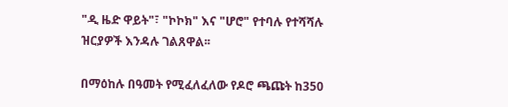"ዲ ዜድ ዋይት"፣ "ኮኮክ" እና "ሆሮ" የተባሉ የተሻሻሉ ዝርያዎች እንዳሉ ገልጸዋል፡፡

በማዕከሉ በዓመት የሚፈለፈለው የዶሮ ጫጩት ከ350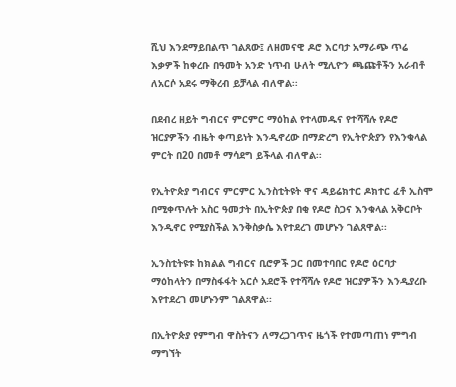ሺህ እንደማይበልጥ ገልጸው፤ ለዘመናዊ ዶሮ እርባታ አማራጭ ጥሬ እቃዎች ከቀረቡ በዓመት አንድ ነጥብ ሁለት ሚሊዮን ጫጩቶችን አራብቶ ለአርሶ አደሩ ማቅረብ ይቻላል ብለዋል፡፡

በደብረ ዘይት ግብርና ምርምር ማዕከል የተላመዱና የተሻሻሉ የዶሮ ዝርያዎችን ብዜት ቀጣይነት እንዲኖረው በማድረግ የኢትዮጵያን የእንቁላል ምርት በ20 በመቶ ማሳደግ ይችላል ብለዋል፡፡

የኢትዮጵያ ግብርና ምርምር ኢንስቲትዩት ዋና ዳይሬክተር ዶክተር ፈቶ ኢስሞ በሚቀጥሉት አስር ዓመታት በኢትዮጵያ በቂ የዶሮ ስጋና እንቁላል አቅርቦት እንዲኖር የሚያስችል እንቅስቃሴ እየተደረገ መሆኑን ገልጸዋል፡፡

ኢንስቲትዩቱ ከክልል ግብርና ቢሮዎች ጋር በመተባበር የዶሮ ዕርባታ ማዕከላትን በማስፋፋት አርሶ አደሮች የተሻሻሉ የዶሮ ዝርያዎችን እንዲያረቡ እየተደረገ መሆኑንም ገልጸዋል፡፡

በኢትዮጵያ የምግብ ዋስትናን ለማረጋገጥና ዜጎች የተመጣጠነ ምግብ ማግኘት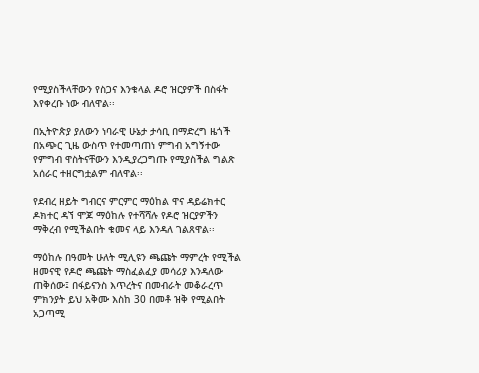የሚያስችላቸውን የስጋና እንቁላል ዶሮ ዝርያዎች በስፋት እየቀረቡ ነው ብለዋል፡፡

በኢትዮጵያ ያለውን ነባራዊ ሁኔታ ታሳቢ በማድረግ ዜጎች በአጭር ጊዜ ውስጥ የተመጣጠነ ምግብ አግኝተው የምግብ ዋስትናቸውን እንዲያረጋግጡ የሚያስችል ግልጽ አሰራር ተዘርግቷልም ብለዋል፡፡

የደብረ ዘይት ግብርና ምርምር ማዕከል ዋና ዳይሬክተር ዶክተር ዳኘ ሞጆ ማዕከሉ የተሻሻሉ የዶሮ ዝርያዎችን ማቅረብ የሚችልበት ቁመና ላይ እንዳለ ገልጸዋል፡፡

ማዕከሉ በዓመት ሁለት ሚሊዩን ጫጩት ማምረት የሚችል ዘመናዊ የዶሮ ጫጩት ማስፈልፈያ መሳሪያ እንዳለው ጠቅሰው፤ በፋይናንስ እጥረትና በመብራት መቆራረጥ ምክንያት ይህ አቅሙ እስከ 30 በመቶ ዝቅ የሚልበት አጋጣሚ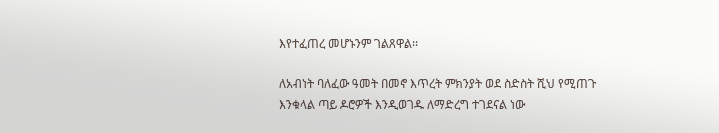እየተፈጠረ መሆኑንም ገልጸዋል፡፡

ለአብነት ባለፈው ዓመት በመኖ እጥረት ምክንያት ወደ ስድስት ሺህ የሚጠጉ እንቁላል ጣይ ዶሮዎች እንዲወገዱ ለማድረግ ተገደናል ነው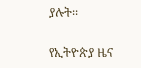ያሉት፡፡

የኢትዮጵያ ዜና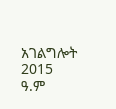አገልግሎት
2015
ዓ.ም